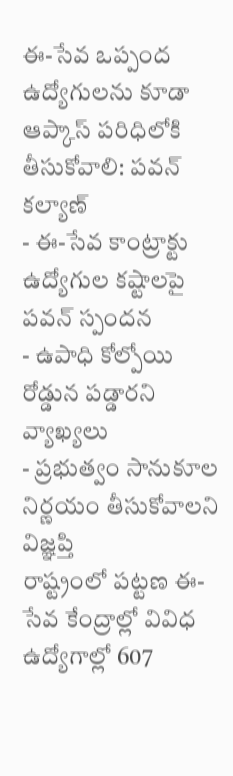ఈ-సేవ ఒప్పంద ఉద్యోగులను కూడా ఆప్కాస్ పరిధిలోకి తీసుకోవాలి: పవన్ కల్యాణ్
- ఈ-సేవ కాంట్రాక్టు ఉద్యోగుల కష్టాలపై పవన్ స్పందన
- ఉపాధి కోల్పోయి రోడ్డున పడ్డారని వ్యాఖ్యలు
- ప్రభుత్వం సానుకూల నిర్ణయం తీసుకోవాలని విజ్ఞప్తి
రాష్ట్రంలో పట్టణ ఈ-సేవ కేంద్రాల్లో వివిధ ఉద్యోగాల్లో 607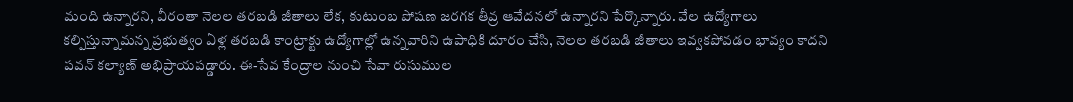మంది ఉన్నారని, వీరంతా నెలల తరబడి జీతాలు లేక, కుటుంబ పోషణ జరగక తీవ్ర ఆవేదనలో ఉన్నారని పేర్కొన్నారు. వేల ఉద్యోగాలు కల్పిస్తున్నామన్న ప్రభుత్వం ఏళ్ల తరబడి కాంట్రాక్టు ఉద్యోగాల్లో ఉన్నవారిని ఉపాధికి దూరం చేసి, నెలల తరబడి జీతాలు ఇవ్వకపోవడం భావ్యం కాదని పవన్ కల్యాణ్ అభిప్రాయపడ్డారు. ఈ-సేవ కేంద్రాల నుంచి సేవా రుసుముల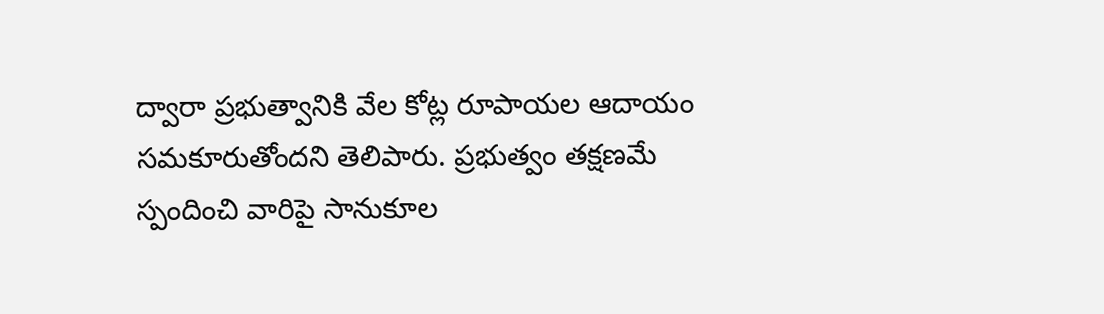ద్వారా ప్రభుత్వానికి వేల కోట్ల రూపాయల ఆదాయం సమకూరుతోందని తెలిపారు. ప్రభుత్వం తక్షణమే స్పందించి వారిపై సానుకూల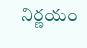నిర్ణయం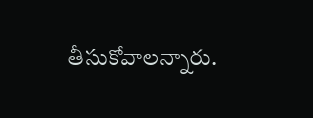తీసుకోవాలన్నారు.